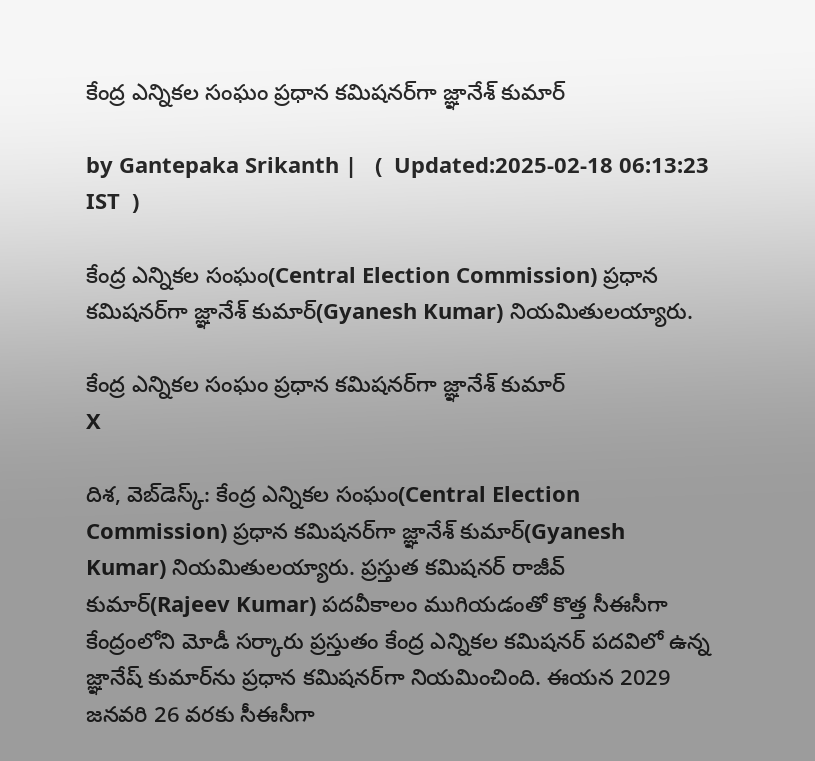కేంద్ర ఎన్నికల సంఘం ప్రధాన కమిషనర్‌గా జ్ఞానేశ్ కుమార్

by Gantepaka Srikanth |   (  Updated:2025-02-18 06:13:23  IST  )

కేంద్ర ఎన్నికల సంఘం(Central Election Commission) ప్రధాన కమిషనర్‌గా జ్ఞానేశ్ కుమార్(Gyanesh Kumar) నియమితులయ్యారు.

కేంద్ర ఎన్నికల సంఘం ప్రధాన కమిషనర్‌గా జ్ఞానేశ్ కుమార్
X

దిశ, వెబ్‌డెస్క్: కేంద్ర ఎన్నికల సంఘం(Central Election Commission) ప్రధాన కమిషనర్‌గా జ్ఞానేశ్ కుమార్(Gyanesh Kumar) నియమితులయ్యారు. ప్రస్తుత కమిషనర్ రాజీవ్ కుమార్(Rajeev Kumar) పదవీకాలం ముగియడంతో కొత్త సీఈసీగా కేంద్రంలోని మోడీ సర్కారు ప్రస్తుతం కేంద్ర ఎన్నికల కమిషనర్ పదవిలో ఉన్న జ్ఞానేష్ కుమార్‌ను ప్రధాన కమిషనర్‌గా నియమించింది. ఈయన 2029 జనవరి 26 వరకు సీఈసీగా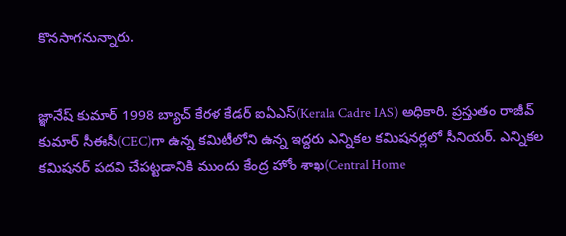కొనసాగనున్నారు.


జ్ఞానేష్ కుమార్ 1998 బ్యాచ్ కేరళ కేడర్ ఐఏఎస్(Kerala Cadre IAS) అధికారి. ప్రస్తుతం రాజీవ్ కుమార్ సీఈసీ(CEC)గా ఉన్న కమిటీలోని ఉన్న ఇద్దరు ఎన్నికల కమిషనర్లలో సీనియర్. ఎన్నికల కమిషనర్‌ పదవి చేపట్టడానికి ముందు కేంద్ర హోం శాఖ‌(Central Home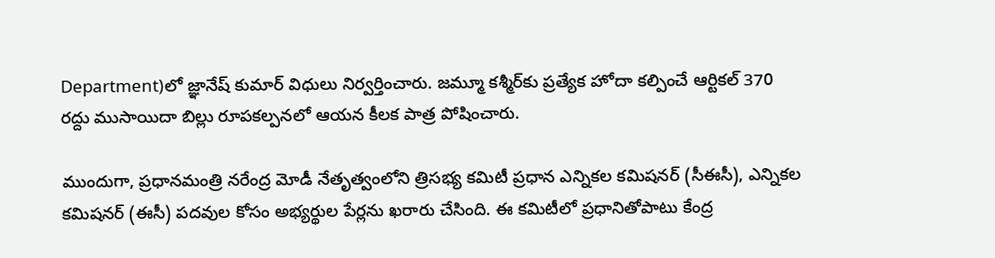Department)లో జ్ఞానేష్ కుమార్ విధులు నిర్వర్తించారు. జమ్మూ కశ్మీర్‌కు ప్రత్యేక హోదా కల్పించే ఆర్టికల్ 370 రద్దు ముసాయిదా బిల్లు రూపకల్పనలో ఆయన కీలక పాత్ర పోషించారు.

ముందుగా, ప్రధానమంత్రి నరేంద్ర మోడీ నేతృత్వంలోని త్రిసభ్య కమిటీ ప్రధాన ఎన్నికల కమిషనర్‌ (సీఈసీ), ఎన్నికల కమిషనర్‌ (ఈసీ) పదవుల కోసం అభ్యర్థుల పేర్లను ఖరారు చేసింది. ఈ కమిటీలో ప్రధానితోపాటు కేంద్ర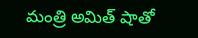మంత్రి అమిత్‌ షాతో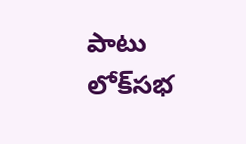పాటు లోక్‌సభ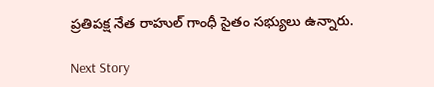ప్రతిపక్ష నేత రాహుల్‌ గాంధీ సైతం సభ్యులు ఉన్నారు.

Next Story